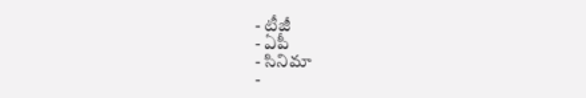- టీజీ
- ఏపీ
- సినిమా
-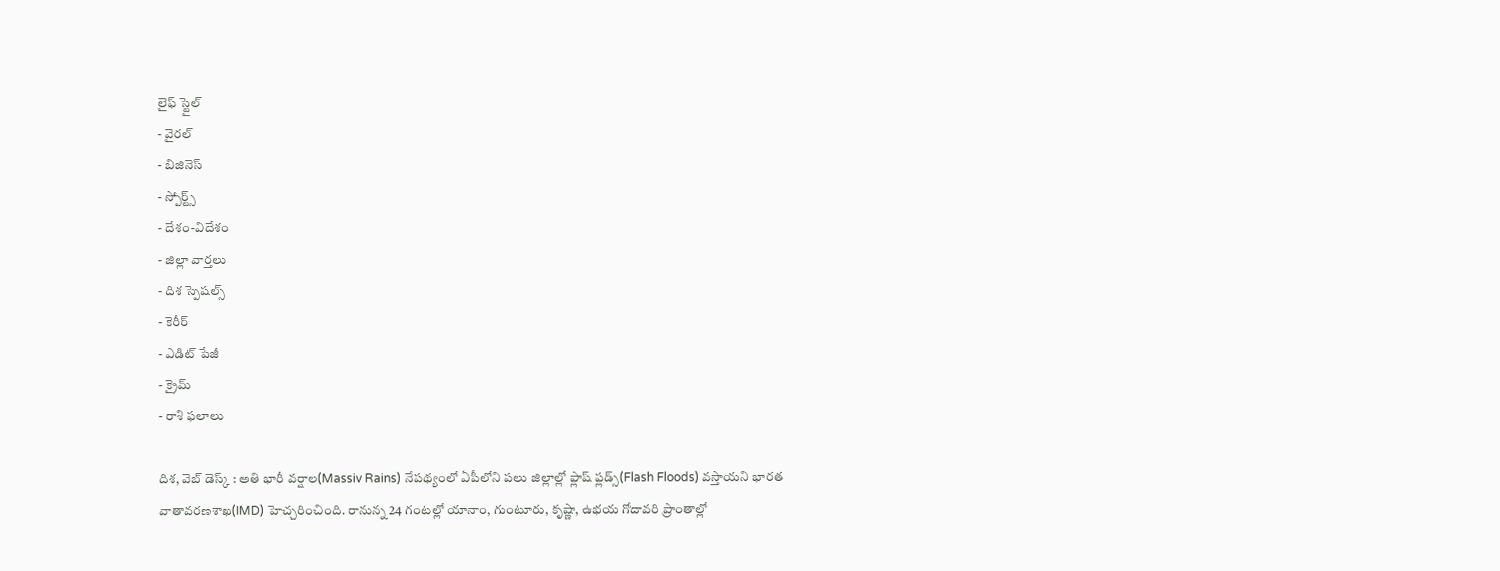లైఫ్ స్టైల్
- వైరల్
- బిజినెస్
- స్పోర్ట్స్
- దేశం-విదేశం
- జిల్లా వార్తలు
- దిశ స్పెషల్స్
- కెరీర్
- ఎడిట్ పేజీ
- క్రైమ్
- రాశి ఫలాలు

దిశ, వెబ్ డెస్క్ : అతి భారీ వర్షాల(Massiv Rains) నేపథ్యంలో ఏపీలోని పలు జిల్లాల్లో ఫ్లాష్ ఫ్లడ్స్(Flash Floods) వస్తాయని భారత వాతావరణశాఖ(IMD) హెచ్చరించింది. రానున్న 24 గంటల్లో యానాం, గుంటూరు, కృష్ణా, ఉభయ గోదావరి ప్రాంతాల్లో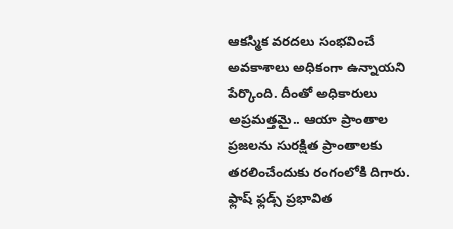ఆకస్మిక వరదలు సంభవించే అవకాశాలు అధికంగా ఉన్నాయని పేర్కొంది. దీంతో అధికారులు అప్రమత్తమై.. ఆయా ప్రాంతాల ప్రజలను సురక్షిత ప్రాంతాలకు తరలించేందుకు రంగంలోకి దిగారు. ఫ్లాష్ ఫ్లడ్స్ ప్రభావిత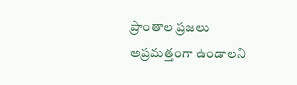ప్రాంతాల ప్రజలు అప్రమత్తంగా ఉండాలని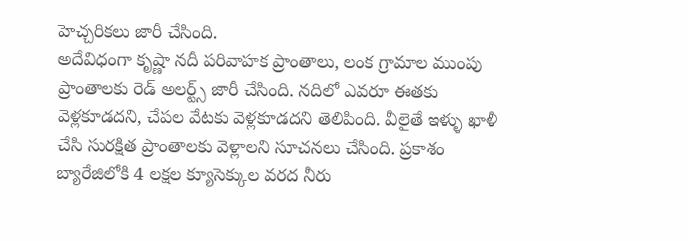హెచ్చరికలు జారీ చేసింది.
అదేవిధంగా కృష్ణా నదీ పరివాహక ప్రాంతాలు, లంక గ్రామాల ముంపు ప్రాంతాలకు రెడ్ అలర్ట్స్ జారీ చేసింది. నదిలో ఎవరూ ఈతకు వెళ్లకూడదని, చేపల వేటకు వెళ్లకూడదని తెలిపింది. వీలైతే ఇళ్ళు ఖాళీ చేసి సురక్షిత ప్రాంతాలకు వెళ్లాలని సూచనలు చేసింది. ప్రకాశం బ్యారేజిలోకి 4 లక్షల క్యూసెక్కుల వరద నీరు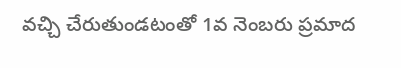వచ్చి చేరుతుండటంతో 1వ నెంబరు ప్రమాద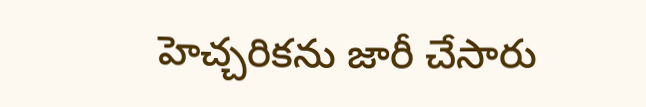హెచ్చరికను జారీ చేసారు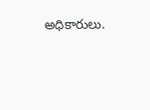అధికారులు.